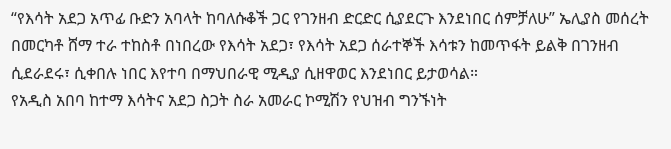“የእሳት አደጋ አጥፊ ቡድን አባላት ከባለሱቆች ጋር የገንዘብ ድርድር ሲያደርጉ እንደነበር ሰምቻለሁ” ኤሊያስ መሰረት
በመርካቶ ሸማ ተራ ተከስቶ በነበረው የእሳት አደጋ፣ የእሳት አደጋ ሰራተኞች እሳቱን ከመጥፋት ይልቅ በገንዘብ ሲደራደሩ፣ ሲቀበሉ ነበር እየተባ በማህበራዊ ሚዲያ ሲዘዋወር እንደነበር ይታወሳል።
የአዲስ አበባ ከተማ እሳትና አደጋ ስጋት ስራ አመራር ኮሚሽን የህዝብ ግንኙነት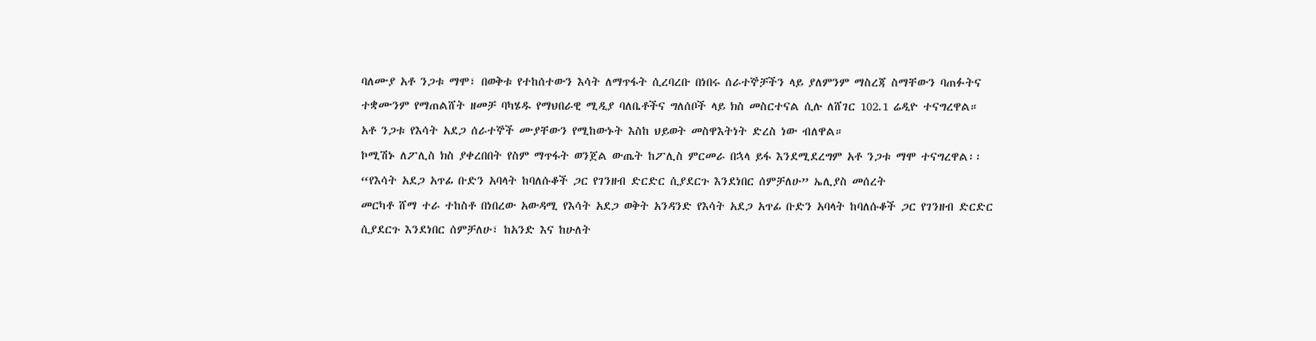ባለሙያ አቶ ንጋቱ ማሞ፣ በወቅቱ የተከሰተውን እሳት ለማጥፋት ሲረባረቡ በነበሩ ሰራተኞቻችን ላይ ያለምንም ማስረጃ ስማቸውን ባጠፉትና ተቋሙንም የማጠልሸት ዘመቻ ባካሄዱ የማህበራዊ ሚዲያ ባለቤቶችና ግለሰቦች ላይ ክስ መስርተናል ሲሉ ለሸገር 102.1 ሬዲዮ ተናግረዋል።
አቶ ንጋቱ የእሳት አደጋ ሰራተኞች ሙያቸውን የሚከውኑት እስከ ህይወት መስዋእትነት ድረስ ነው ብለዋል።
ኮሚሽኑ ለፖሊስ ክስ ያቀረበበት የስም ማጥፋት ወንጀል ውጤት ከፖሊስ ምርመራ በኋላ ይፋ እንደሚደረግም አቶ ንጋቱ ማሞ ተናግረዋል፡፡
“የእሳት አደጋ አጥፊ ቡድን አባላት ከባለሱቆች ጋር የገንዘብ ድርድር ሲያደርጉ እንደነበር ሰምቻለሁ” ኤሊያስ መሰረት
መርካቶ ሸማ ተራ ተከስቶ በነበረው አውዳሚ የእሳት አደጋ ወቅት አንዳንድ የእሳት አደጋ አጥፊ ቡድን አባላት ከባለሱቆች ጋር የገንዘብ ድርድር ሲያደርጉ እንደነበር ሰምቻለሁ፣ ከአንድ እና ከሁለት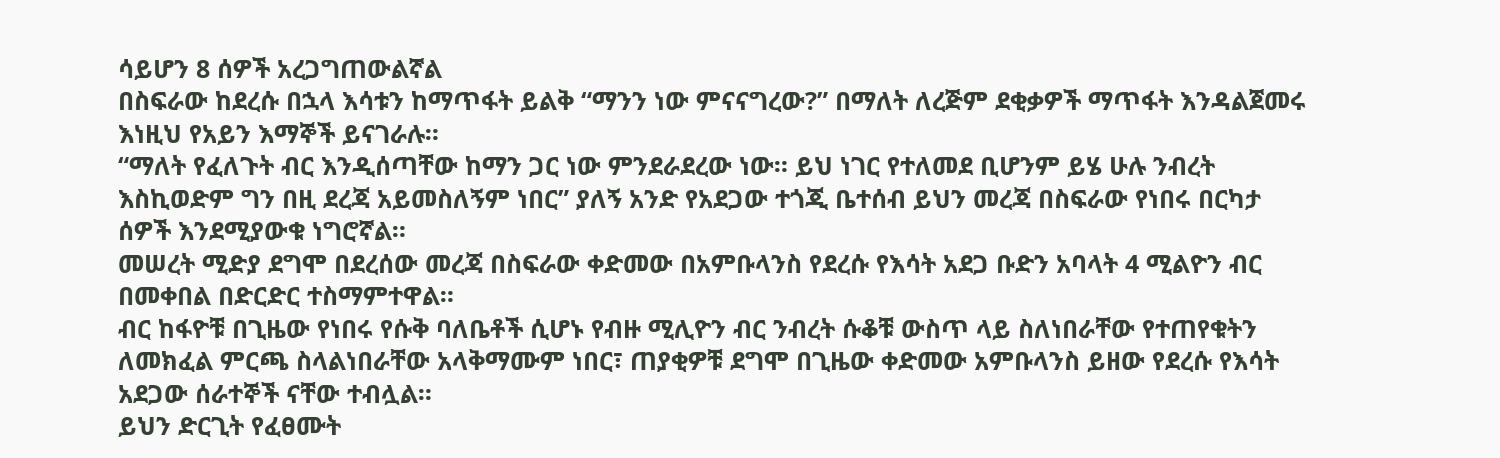ሳይሆን 8 ሰዎች አረጋግጠውልኛል
በስፍራው ከደረሱ በኋላ እሳቱን ከማጥፋት ይልቅ “ማንን ነው ምናናግረው?” በማለት ለረጅም ደቂቃዎች ማጥፋት እንዳልጀመሩ እነዚህ የአይን እማኞች ይናገራሉ።
“ማለት የፈለጉት ብር እንዲሰጣቸው ከማን ጋር ነው ምንደራደረው ነው። ይህ ነገር የተለመደ ቢሆንም ይሄ ሁሉ ንብረት እስኪወድም ግን በዚ ደረጃ አይመስለኝም ነበር” ያለኝ አንድ የአደጋው ተጎጂ ቤተሰብ ይህን መረጃ በስፍራው የነበሩ በርካታ ሰዎች እንደሚያውቁ ነግሮኛል።
መሠረት ሚድያ ደግሞ በደረሰው መረጃ በስፍራው ቀድመው በአምቡላንስ የደረሱ የእሳት አደጋ ቡድን አባላት 4 ሚልዮን ብር በመቀበል በድርድር ተስማምተዋል።
ብር ከፋዮቹ በጊዜው የነበሩ የሱቅ ባለቤቶች ሲሆኑ የብዙ ሚሊዮን ብር ንብረት ሱቆቹ ውስጥ ላይ ስለነበራቸው የተጠየቁትን ለመክፈል ምርጫ ስላልነበራቸው አላቅማሙም ነበር፣ ጠያቂዎቹ ደግሞ በጊዜው ቀድመው አምቡላንስ ይዘው የደረሱ የእሳት አደጋው ሰራተኞች ናቸው ተብሏል።
ይህን ድርጊት የፈፀሙት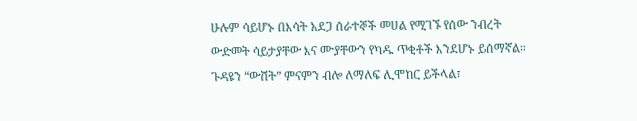ሁሉም ሳይሆኑ በእሳት አደጋ ሰራተኞች መሀል የሚገኙ የሰው ንብረት ውድመት ሳይታያቸው እና ሙያቸውን የካዱ ጥቂቶች እንደሆኑ ይሰማኛል።
ጉዳዩን “ውሸት” ምናምን ብሎ ለማለፍ ሊሞከር ይችላል፣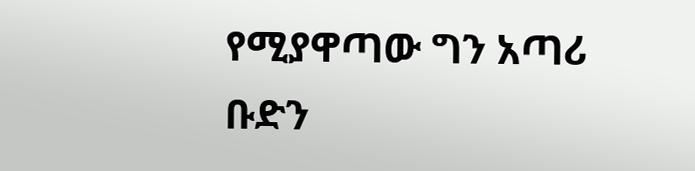የሚያዋጣው ግን አጣሪ ቡድን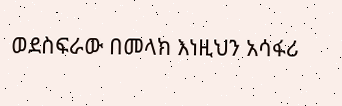ወደስፍራው በመላክ እነዚህን አሳፋሪ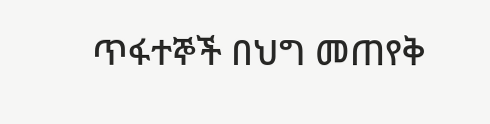ጥፋተኞች በህግ መጠየቅ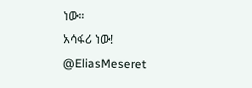ነው።
አሳፋሪ ነው!
@EliasMeseret